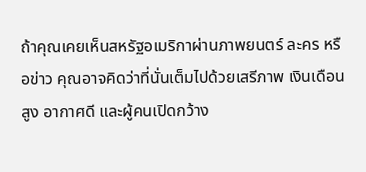ถ้าคุณเคยเห็นสหรัฐอเมริกาผ่านภาพยนตร์ ละคร หรือข่าว คุณอาจคิดว่าที่นั่นเต็มไปด้วยเสรีภาพ เงินเดือนสูง อากาศดี และผู้คนเปิดกว้าง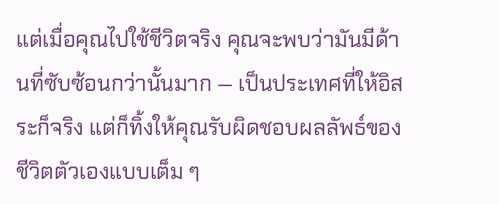แต่เมื่อคุณไปใช้ชีวิตจริง คุณจะพบว่ามันมีด้านที่ซับซ้อนกว่านั้นมาก — เป็นประเทศที่ให้อิสระก็จริง แต่ก็ทิ้งให้คุณรับผิดชอบผลลัพธ์ของชีวิตตัวเองแบบเต็ม ๆ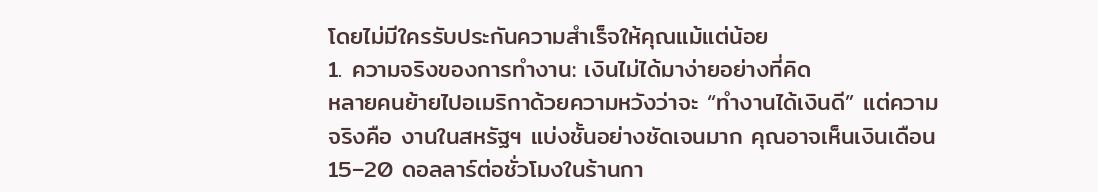โดยไม่มีใครรับประกันความสำเร็จให้คุณแม้แต่น้อย
1. ความจริงของการทำงาน: เงินไม่ได้มาง่ายอย่างที่คิด
หลายคนย้ายไปอเมริกาด้วยความหวังว่าจะ “ทำงานได้เงินดี” แต่ความจริงคือ งานในสหรัฐฯ แบ่งชั้นอย่างชัดเจนมาก คุณอาจเห็นเงินเดือน 15–20 ดอลลาร์ต่อชั่วโมงในร้านกา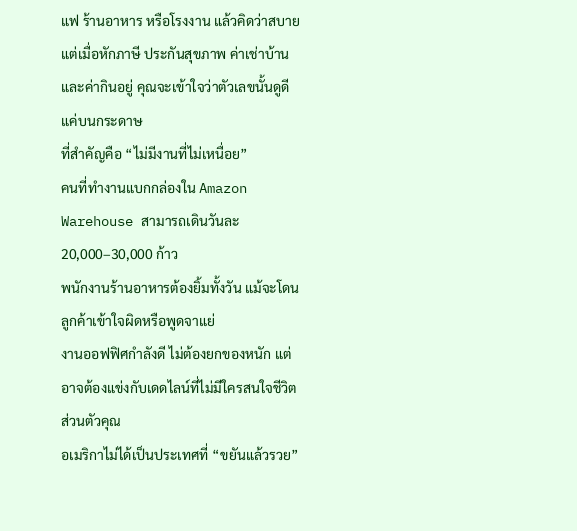แฟ ร้านอาหาร หรือโรงงาน แล้วคิดว่าสบาย แต่เมื่อหักภาษี ประกันสุขภาพ ค่าเช่าบ้าน และค่ากินอยู่ คุณจะเข้าใจว่าตัวเลขนั้นดูดีแค่บนกระดาษ
ที่สำคัญคือ “ไม่มีงานที่ไม่เหนื่อย”
คนที่ทำงานแบกกล่องใน Amazon Warehouse สามารถเดินวันละ 20,000–30,000 ก้าว
พนักงานร้านอาหารต้องยิ้มทั้งวัน แม้จะโดนลูกค้าเข้าใจผิดหรือพูดจาแย่
งานออฟฟิศกำลังดี ไม่ต้องยกของหนัก แต่อาจต้องแข่งกับเดดไลน์ที่ไม่มีใครสนใจชีวิตส่วนตัวคุณ
อเมริกาไม่ได้เป็นประเทศที่ “ขยันแล้วรวย”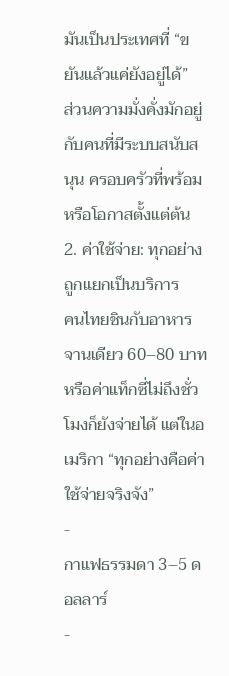มันเป็นประเทศที่ “ขยันแล้วแค่ยังอยู่ได้”
ส่วนความมั่งคั่งมักอยู่กับคนที่มีระบบสนับสนุน ครอบครัวที่พร้อม หรือโอกาสตั้งแต่ต้น
2. ค่าใช้จ่าย: ทุกอย่างถูกแยกเป็นบริการ
คนไทยชินกับอาหารจานเดียว 60–80 บาท หรือค่าแท็กซี่ไม่ถึงชั่วโมงก็ยังจ่ายได้ แต่ในอเมริกา “ทุกอย่างคือค่าใช้จ่ายจริงจัง”
-
กาแฟธรรมดา 3–5 ดอลลาร์
-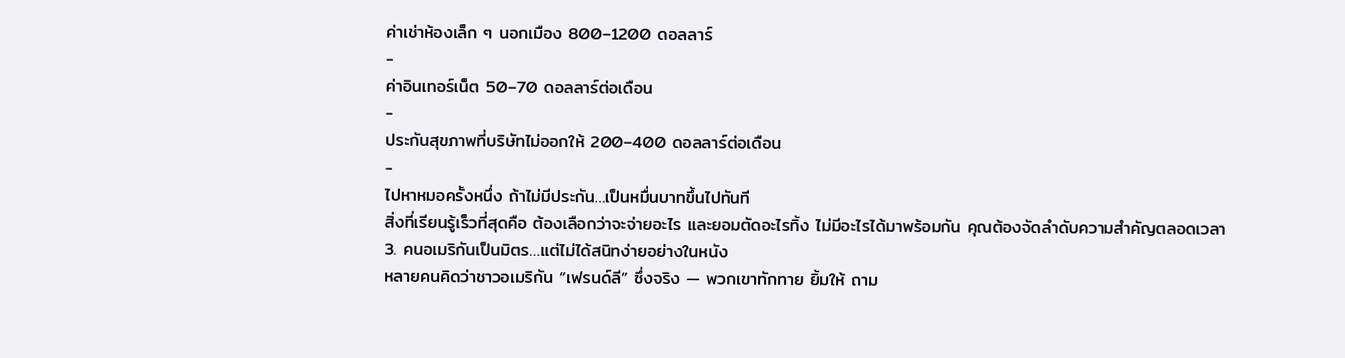ค่าเช่าห้องเล็ก ๆ นอกเมือง 800–1200 ดอลลาร์
-
ค่าอินเทอร์เน็ต 50–70 ดอลลาร์ต่อเดือน
-
ประกันสุขภาพที่บริษัทไม่ออกให้ 200–400 ดอลลาร์ต่อเดือน
-
ไปหาหมอครั้งหนึ่ง ถ้าไม่มีประกัน…เป็นหมื่นบาทขึ้นไปทันที
สิ่งที่เรียนรู้เร็วที่สุดคือ ต้องเลือกว่าจะจ่ายอะไร และยอมตัดอะไรทิ้ง ไม่มีอะไรได้มาพร้อมกัน คุณต้องจัดลำดับความสำคัญตลอดเวลา
3. คนอเมริกันเป็นมิตร…แต่ไม่ได้สนิทง่ายอย่างในหนัง
หลายคนคิดว่าชาวอเมริกัน “เฟรนด์ลี” ซึ่งจริง — พวกเขาทักทาย ยิ้มให้ ถาม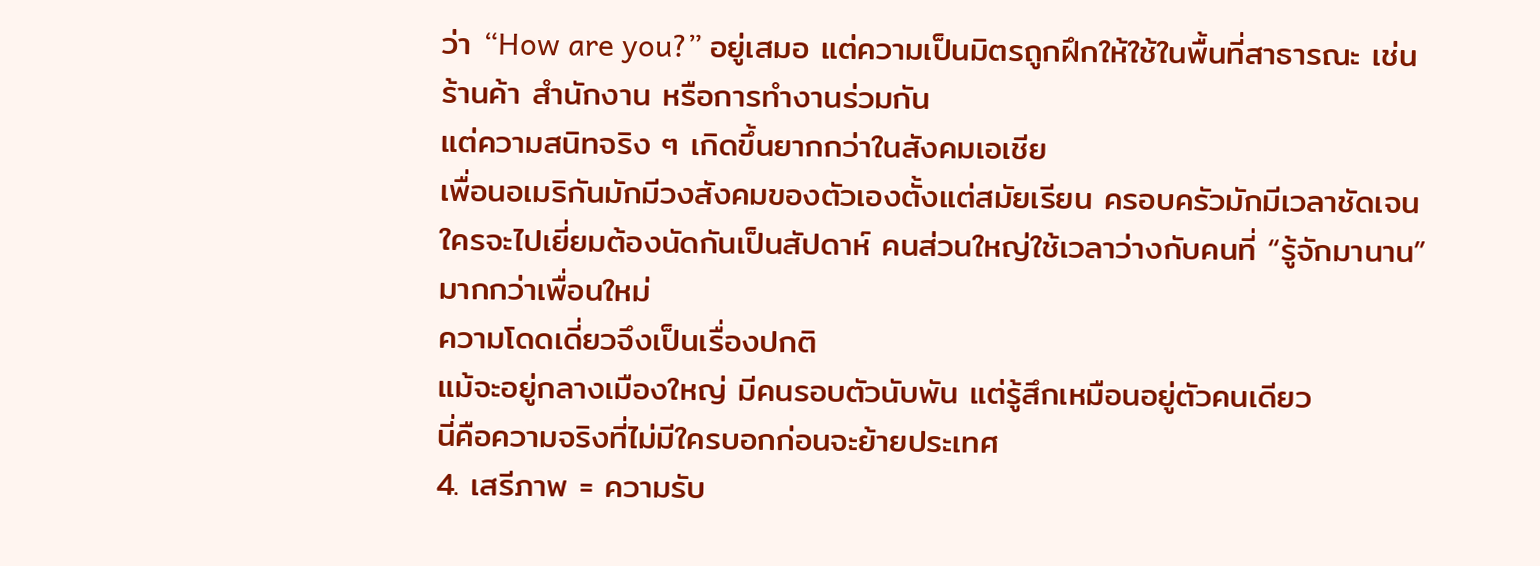ว่า “How are you?” อยู่เสมอ แต่ความเป็นมิตรถูกฝึกให้ใช้ในพื้นที่สาธารณะ เช่น ร้านค้า สำนักงาน หรือการทำงานร่วมกัน
แต่ความสนิทจริง ๆ เกิดขึ้นยากกว่าในสังคมเอเชีย
เพื่อนอเมริกันมักมีวงสังคมของตัวเองตั้งแต่สมัยเรียน ครอบครัวมักมีเวลาชัดเจน ใครจะไปเยี่ยมต้องนัดกันเป็นสัปดาห์ คนส่วนใหญ่ใช้เวลาว่างกับคนที่ “รู้จักมานาน” มากกว่าเพื่อนใหม่
ความโดดเดี่ยวจึงเป็นเรื่องปกติ
แม้จะอยู่กลางเมืองใหญ่ มีคนรอบตัวนับพัน แต่รู้สึกเหมือนอยู่ตัวคนเดียว
นี่คือความจริงที่ไม่มีใครบอกก่อนจะย้ายประเทศ
4. เสรีภาพ = ความรับ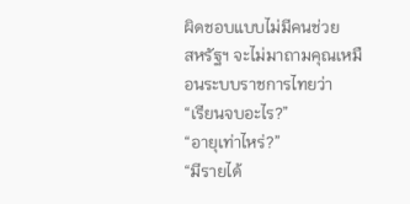ผิดชอบแบบไม่มีคนช่วย
สหรัฐฯ จะไม่มาถามคุณเหมือนระบบราชการไทยว่า
“เรียนจบอะไร?”
“อายุเท่าไหร่?”
“มีรายได้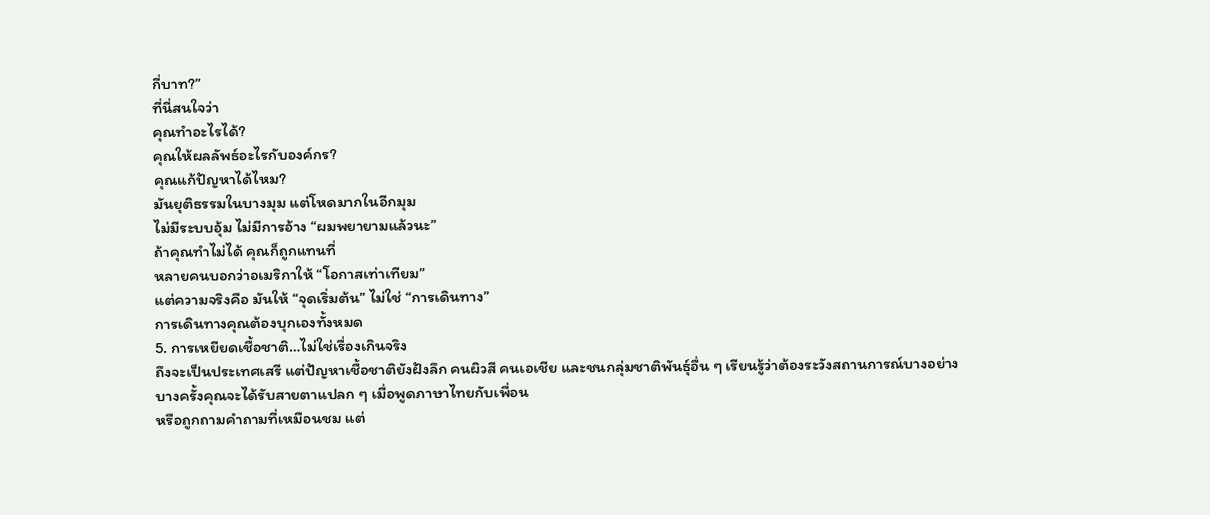กี่บาท?”
ที่นี่สนใจว่า
คุณทำอะไรได้?
คุณให้ผลลัพธ์อะไรกับองค์กร?
คุณแก้ปัญหาได้ไหม?
มันยุติธรรมในบางมุม แต่โหดมากในอีกมุม
ไม่มีระบบอุ้ม ไม่มีการอ้าง “ผมพยายามแล้วนะ”
ถ้าคุณทำไม่ได้ คุณก็ถูกแทนที่
หลายคนบอกว่าอเมริกาให้ “โอกาสเท่าเทียม”
แต่ความจริงคือ มันให้ “จุดเริ่มต้น” ไม่ใช่ “การเดินทาง”
การเดินทางคุณต้องบุกเองทั้งหมด
5. การเหยียดเชื้อชาติ…ไม่ใช่เรื่องเกินจริง
ถึงจะเป็นประเทศเสรี แต่ปัญหาเชื้อชาติยังฝังลึก คนผิวสี คนเอเชีย และชนกลุ่มชาติพันธุ์อื่น ๆ เรียนรู้ว่าต้องระวังสถานการณ์บางอย่าง
บางครั้งคุณจะได้รับสายตาแปลก ๆ เมื่อพูดภาษาไทยกับเพื่อน
หรือถูกถามคำถามที่เหมือนชม แต่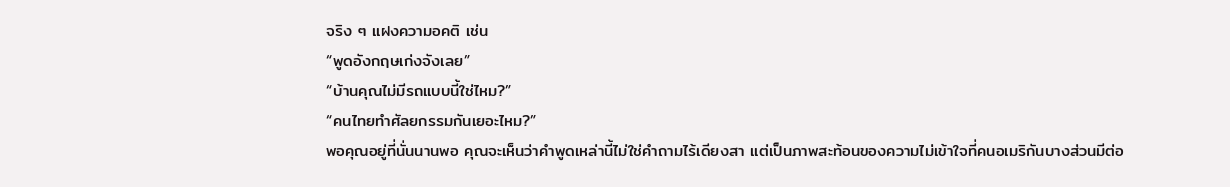จริง ๆ แฝงความอคติ เช่น
“พูดอังกฤษเก่งจังเลย”
“บ้านคุณไม่มีรถแบบนี้ใช่ไหม?”
“คนไทยทำศัลยกรรมกันเยอะไหม?”
พอคุณอยู่ที่นั่นนานพอ คุณจะเห็นว่าคำพูดเหล่านี้ไม่ใช่คำถามไร้เดียงสา แต่เป็นภาพสะท้อนของความไม่เข้าใจที่คนอเมริกันบางส่วนมีต่อ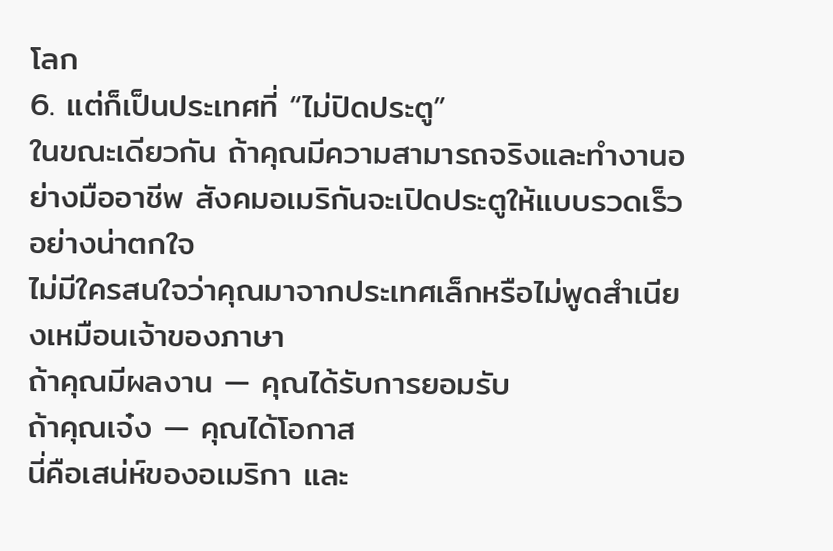โลก
6. แต่ก็เป็นประเทศที่ “ไม่ปิดประตู”
ในขณะเดียวกัน ถ้าคุณมีความสามารถจริงและทำงานอย่างมืออาชีพ สังคมอเมริกันจะเปิดประตูให้แบบรวดเร็วอย่างน่าตกใจ
ไม่มีใครสนใจว่าคุณมาจากประเทศเล็กหรือไม่พูดสำเนียงเหมือนเจ้าของภาษา
ถ้าคุณมีผลงาน — คุณได้รับการยอมรับ
ถ้าคุณเจ๋ง — คุณได้โอกาส
นี่คือเสน่ห์ของอเมริกา และ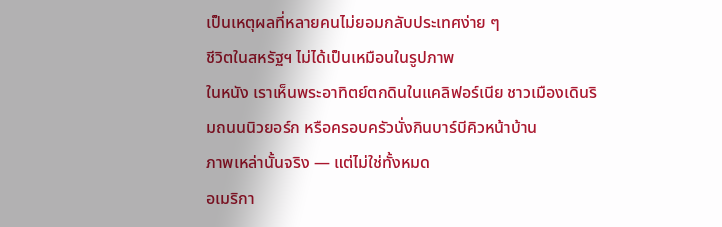เป็นเหตุผลที่หลายคนไม่ยอมกลับประเทศง่าย ๆ
ชีวิตในสหรัฐฯ ไม่ได้เป็นเหมือนในรูปภาพ
ในหนัง เราเห็นพระอาทิตย์ตกดินในแคลิฟอร์เนีย ชาวเมืองเดินริมถนนนิวยอร์ก หรือครอบครัวนั่งกินบาร์บีคิวหน้าบ้าน
ภาพเหล่านั้นจริง — แต่ไม่ใช่ทั้งหมด
อเมริกา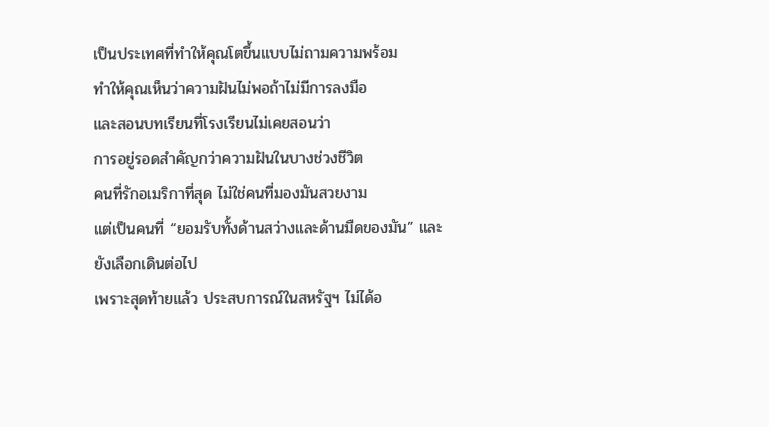เป็นประเทศที่ทำให้คุณโตขึ้นแบบไม่ถามความพร้อม
ทำให้คุณเห็นว่าความฝันไม่พอถ้าไม่มีการลงมือ
และสอนบทเรียนที่โรงเรียนไม่เคยสอนว่า
การอยู่รอดสำคัญกว่าความฝันในบางช่วงชีวิต
คนที่รักอเมริกาที่สุด ไม่ใช่คนที่มองมันสวยงาม
แต่เป็นคนที่ “ยอมรับทั้งด้านสว่างและด้านมืดของมัน” และยังเลือกเดินต่อไป
เพราะสุดท้ายแล้ว ประสบการณ์ในสหรัฐฯ ไม่ได้อ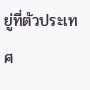ยู่ที่ตัวประเทศ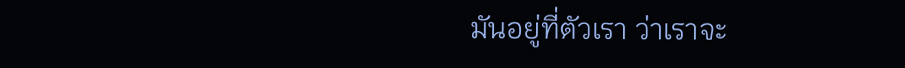มันอยู่ที่ตัวเรา ว่าเราจะ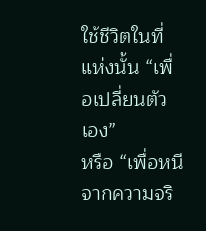ใช้ชีวิตในที่แห่งนั้น “เพื่อเปลี่ยนตัวเอง”
หรือ “เพื่อหนีจากความจริ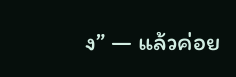ง” — แล้วค่อย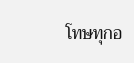โทษทุกอ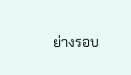ย่างรอบ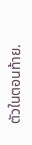ตัวในตอนท้าย.